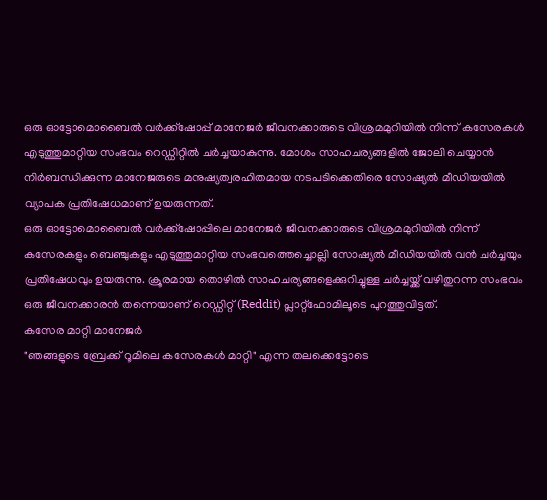ഒരു ഓട്ടോമൊബൈൽ വർക്ക്ഷോപ്പ് മാനേജർ ജീവനക്കാരുടെ വിശ്രമമുറിയിൽ നിന്ന് കസേരകൾ എടുത്തുമാറ്റിയ സംഭവം റെഡ്ഡിറ്റിൽ ചർച്ചയാകുന്നു. മോശം സാഹചര്യങ്ങളിൽ ജോലി ചെയ്യാൻ നിർബന്ധിക്കുന്ന മാനേജരുടെ മനുഷ്യത്വരഹിതമായ നടപടിക്കെതിരെ സോഷ്യൽ മീഡിയയിൽ വ്യാപക പ്രതിഷേധമാണ് ഉയരുന്നത്.
ഒരു ഓട്ടോമൊബൈൽ വർക്ക്ഷോപ്പിലെ മാനേജർ ജീവനക്കാരുടെ വിശ്രമമുറിയിൽ നിന്ന് കസേരകളും ബെഞ്ചുകളും എടുത്തുമാറ്റിയ സംഭവത്തെച്ചൊല്ലി സോഷ്യൽ മീഡിയയിൽ വൻ ചർച്ചയും പ്രതിഷേധവും ഉയരുന്നു. ക്രൂരമായ തൊഴിൽ സാഹചര്യങ്ങളെക്കുറിച്ചുള്ള ചർച്ചയ്ക്ക് വഴിതുറന്ന സംഭവം ഒരു ജീവനക്കാരൻ തന്നെയാണ് റെഡ്ഡിറ്റ് (Reddit) പ്ലാറ്റ്ഫോമിലൂടെ പുറത്തുവിട്ടത്.
കസേര മാറ്റി മാനേജർ
"ഞങ്ങളുടെ ബ്രേക്ക് റൂമിലെ കസേരകൾ മാറ്റി" എന്ന തലക്കെട്ടോടെ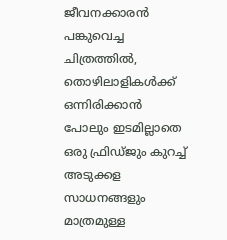ജീവനക്കാരൻ പങ്കുവെച്ച ചിത്രത്തിൽ, തൊഴിലാളികൾക്ക് ഒന്നിരിക്കാൻ പോലും ഇടമില്ലാതെ ഒരു ഫ്രിഡ്ജും കുറച്ച് അടുക്കള സാധനങ്ങളും മാത്രമുള്ള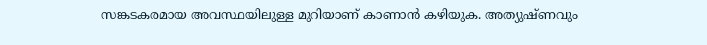സങ്കടകരമായ അവസ്ഥയിലുള്ള മുറിയാണ് കാണാൻ കഴിയുക. അത്യുഷ്ണവും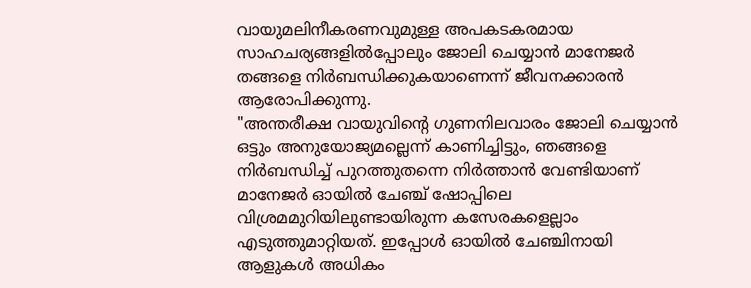വായുമലിനീകരണവുമുള്ള അപകടകരമായ സാഹചര്യങ്ങളിൽപ്പോലും ജോലി ചെയ്യാൻ മാനേജർ തങ്ങളെ നിർബന്ധിക്കുകയാണെന്ന് ജീവനക്കാരൻ ആരോപിക്കുന്നു.
"അന്തരീക്ഷ വായുവിന്റെ ഗുണനിലവാരം ജോലി ചെയ്യാൻ ഒട്ടും അനുയോജ്യമല്ലെന്ന് കാണിച്ചിട്ടും, ഞങ്ങളെ നിർബന്ധിച്ച് പുറത്തുതന്നെ നിർത്താൻ വേണ്ടിയാണ് മാനേജർ ഓയിൽ ചേഞ്ച് ഷോപ്പിലെ വിശ്രമമുറിയിലുണ്ടായിരുന്ന കസേരകളെല്ലാം എടുത്തുമാറ്റിയത്. ഇപ്പോൾ ഓയിൽ ചേഞ്ചിനായി ആളുകൾ അധികം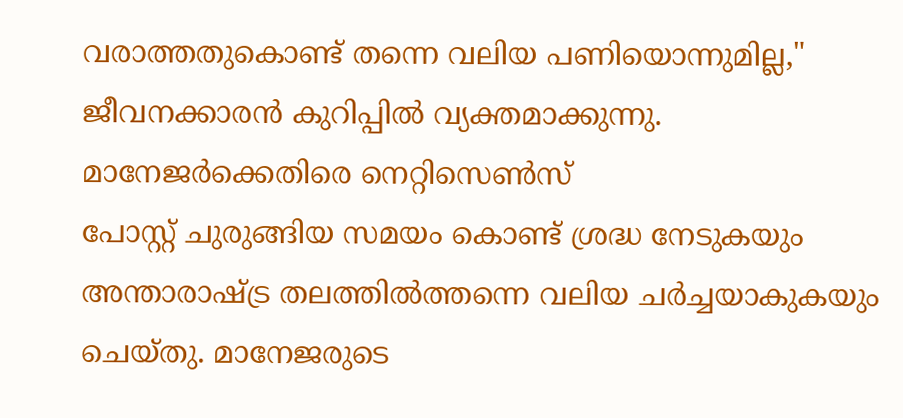വരാത്തതുകൊണ്ട് തന്നെ വലിയ പണിയൊന്നുമില്ല," ജീവനക്കാരൻ കുറിപ്പിൽ വ്യക്തമാക്കുന്നു.
മാനേജർക്കെതിരെ നെറ്റിസെൺസ്
പോസ്റ്റ് ചുരുങ്ങിയ സമയം കൊണ്ട് ശ്രദ്ധ നേടുകയും അന്താരാഷ്ട്ര തലത്തിൽത്തന്നെ വലിയ ചർച്ചയാകുകയും ചെയ്തു. മാനേജരുടെ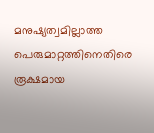മനുഷ്യത്വമില്ലാത്ത പെരുമാറ്റത്തിനെതിരെ രൂക്ഷമായ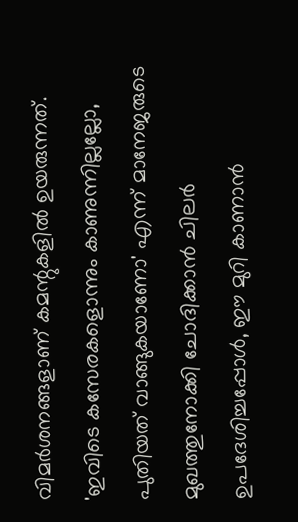വിമർശനങ്ങളാണ് കമന്റുകളിൽ ഉയരുന്നത്. 'ഇവിടെ കസേരകളൊന്നും കാണുന്നില്ലല്ലോ, പുതിയത് വാങ്ങുകയാണോ' എന്ന് മാനേജരുടെ മുഖത്തുനോക്കി ചോദിക്കാൻ ചിലർ ഉപദേശിച്ചപ്പോൾ, ഈ മുറി കാണാൻ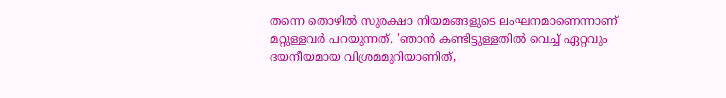തന്നെ തൊഴിൽ സുരക്ഷാ നിയമങ്ങളുടെ ലംഘനമാണെന്നാണ് മറ്റുള്ളവർ പറയുന്നത്. 'ഞാൻ കണ്ടിട്ടുള്ളതിൽ വെച്ച് ഏറ്റവും ദയനീയമായ വിശ്രമമുറിയാണിത്,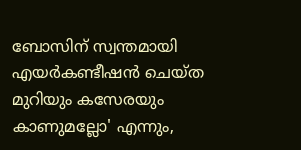ബോസിന് സ്വന്തമായി എയർകണ്ടീഷൻ ചെയ്ത മുറിയും കസേരയും കാണുമല്ലോ' എന്നും,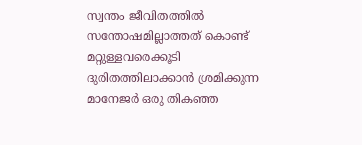സ്വന്തം ജീവിതത്തിൽ സന്തോഷമില്ലാത്തത് കൊണ്ട് മറ്റുള്ളവരെക്കൂടി ദുരിതത്തിലാക്കാൻ ശ്രമിക്കുന്ന മാനേജർ ഒരു തികഞ്ഞ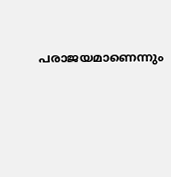പരാജയമാണെന്നും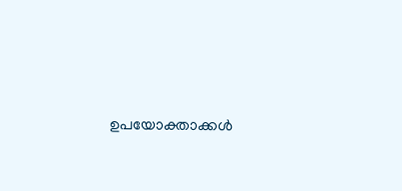ഉപയോക്താക്കൾ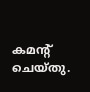കമന്റ് ചെയ്തു.